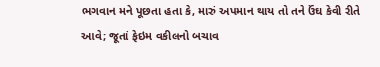ભગવાન મને પૂછતા હતા કે, મારું અપમાન થાય તો તને ઉંઘ કેવી રીતે આવે; જૂતાં ફેઇમ વકીલનો બચાવ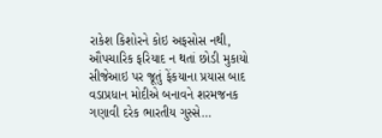રાકેશ કિશોરને કોઇ અફસોસ નથી, ઔપચારિક ફરિયાદ ન થતાં છોડી મુકાયો સીજેઆઇ પર જૂતું ફેંકયાના પ્રયાસ બાદ વડાપ્રધાન મોદીએ બનાવને શરમજનક ગણાવી દરેક ભારતીય ગુસ્સે…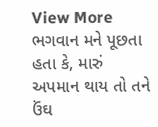View More ભગવાન મને પૂછતા હતા કે, મારું અપમાન થાય તો તને ઉંઘ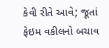કેવી રીતે આવે; જૂતાં ફેઇમ વકીલનો બચાવ